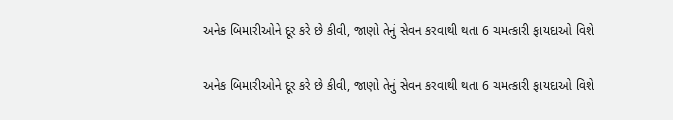અનેક બિમારીઓને દૂર કરે છે કીવી, જાણો તેનું સેવન કરવાથી થતા 6 ચમત્કારી ફાયદાઓ વિશે

અનેક બિમારીઓને દૂર કરે છે કીવી, જાણો તેનું સેવન કરવાથી થતા 6 ચમત્કારી ફાયદાઓ વિશે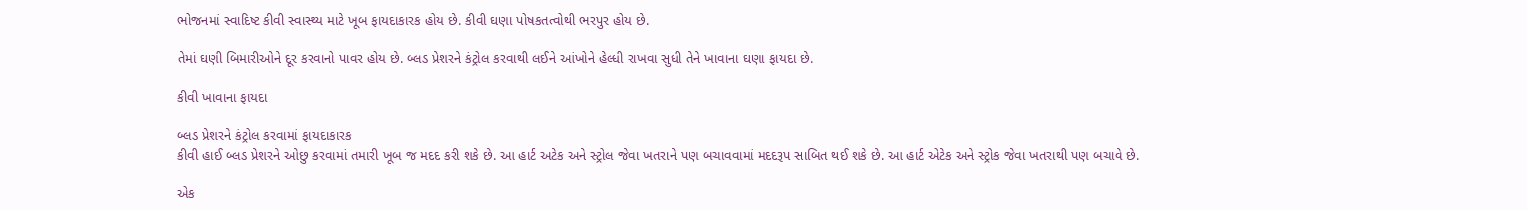ભોજનમાં સ્વાદિષ્ટ કીવી સ્વાસ્થ્ય માટે ખૂબ ફાયદાકારક હોય છે. કીવી ઘણા પોષકતત્વોથી ભરપુર હોય છે.

તેમાં ઘણી બિમારીઓને દૂર કરવાનો પાવર હોય છે. બ્લડ પ્રેશરને કંટ્રોલ કરવાથી લઈને આંખોને હેલ્ધી રાખવા સુધી તેને ખાવાના ઘણા ફાયદા છે.

કીવી ખાવાના ફાયદા

બ્લડ પ્રેશરને કંટ્રોલ કરવામાં ફાયદાકારક
કીવી હાઈ બ્લડ પ્રેશરને ઓછુ કરવામાં તમારી ખૂબ જ મદદ કરી શકે છે. આ હાર્ટ અટેક અને સ્ટ્રોલ જેવા ખતરાને પણ બચાવવામાં મદદરૂપ સાબિત થઈ શકે છે. આ હાર્ટ એટેક અને સ્ટ્રોક જેવા ખતરાથી પણ બચાવે છે.

એક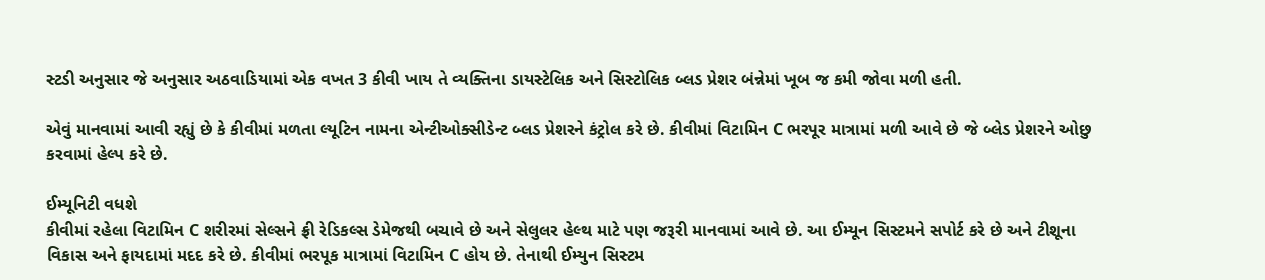સ્ટડી અનુસાર જે અનુસાર અઠવાડિયામાં એક વખત 3 કીવી ખાય તે વ્યક્તિના ડાયસ્ટેલિક અને સિસ્ટોલિક બ્લડ પ્રેશર બંન્નેમાં ખૂબ જ કમી જોવા મળી હતી.

એવું માનવામાં આવી રહ્યું છે કે કીવીમાં મળતા લ્યૂટિન નામના એન્ટીઓક્સીડેન્ટ બ્લડ પ્રેશરને કંટ્રોલ કરે છે. કીવીમાં વિટામિન C ભરપૂર માત્રામાં મળી આવે છે જે બ્લેડ પ્રેશરને ઓછુ કરવામાં હેલ્પ કરે છે.

ઈમ્યૂનિટી વધશે
કીવીમાં રહેલા વિટામિન C શરીરમાં સેલ્સને ફ્રી રેડિકલ્સ ડેમેજથી બચાવે છે અને સેલુલર હેલ્થ માટે પણ જરૂરી માનવામાં આવે છે. આ ઈમ્યૂન સિસ્ટમને સપોર્ટ કરે છે અને ટીશૂના વિકાસ અને ફાયદામાં મદદ કરે છે. કીવીમાં ભરપૂક માત્રામાં વિટામિન C હોય છે. તેનાથી ઈમ્યુન સિસ્ટમ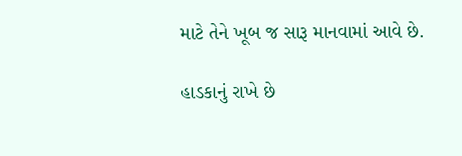માટે તેને ખૂબ જ સારૂ માનવામાં આવે છે.

હાડકાનું રાખે છે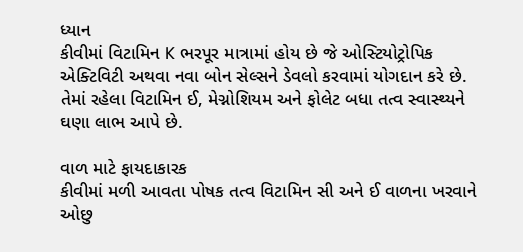ધ્યાન
કીવીમાં વિટામિન K ભરપૂર માત્રામાં હોય છે જે ઓસ્ટિયોટ્રોપિક એક્ટિવિટી અથવા નવા બોન સેલ્સને ડેવલો કરવામાં યોગદાન કરે છે. તેમાં રહેલા વિટામિન ઈ, મેગ્નોશિયમ અને ફોલેટ બધા તત્વ સ્વાસ્થ્યને ઘણા લાભ આપે છે.

વાળ માટે ફાયદાકારક
કીવીમાં મળી આવતા પોષક તત્વ વિટામિન સી અને ઈ વાળના ખરવાને ઓછુ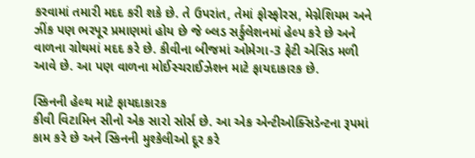કરવામાં તમારી મદદ કરી શકે છે. તે ઉપરાંત, તેમાં ફોસ્ફોરસ, મેગ્નેશિયમ અને ઝીંક પણ ભરપૂર પ્રમાણમાં હોય છે જે બ્લડ સર્કુલેશનમાં હેલ્પ કરે છે અને વાળના ગ્રોથમાં મદદ કરે છે. કીવીના બીજમાં ઓમેગા-3 ફેટી એસિડ મળી આવે છે. આ પણ વાળના મોઈસ્ચરાઈઝેશન માટે ફાયદાકારક છે.

સ્કિનની હેલ્થ માટે ફાયદાકારક
કીવી વિટામિન સીનો એક સારો સોર્સ છે. આ એક એન્ટીઓક્સિડેન્ટના રૂપમાં કામ કરે છે અને સ્કિનની મુશ્કેલીઓ દૂર કરે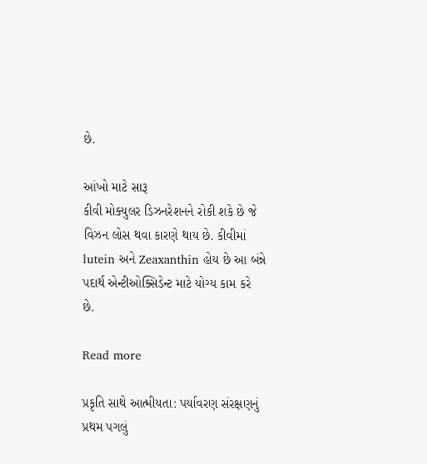છે.

આંખો માટે સારૂ
કીવી મોક્યુલર ડિઝનરેશનને રોકી શકે છે જે વિઝન લોસ થવા કારણે થાય છે. કીવીમાં lutein અને Zeaxanthin હોય છે આ બંન્ને પદાર્થ એન્ટીઓક્સિડેન્ટ માટે યોગ્ય કામ કરે છે.

Read more

પ્રકૃતિ સાથે આત્મીયતા: પર્યાવરણ સંરક્ષણનું પ્રથમ પગલું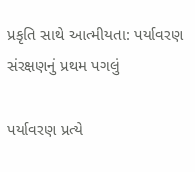પ્રકૃતિ સાથે આત્મીયતા: પર્યાવરણ સંરક્ષણનું પ્રથમ પગલું

પર્યાવરણ પ્રત્યે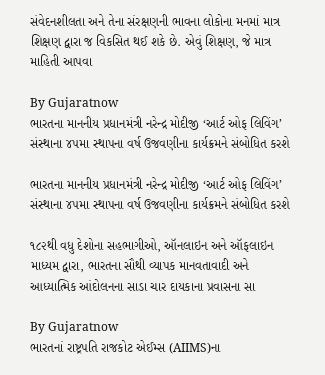સંવેદનશીલતા અને તેના સંરક્ષણની ભાવના લોકોના મનમાં માત્ર શિક્ષણ દ્વારા જ વિકસિત થઈ શકે છે. એવું શિક્ષણ, જે માત્ર માહિતી આપવા

By Gujaratnow
ભારતના માનનીય પ્રધાનમંત્રી નરેન્દ્ર મોદીજી ‘આર્ટ ઓફ લિવિંગ’ સંસ્થાના ૪૫મા સ્થાપના વર્ષ ઉજવણીના કાર્યક્રમને સંબોધિત કરશે

ભારતના માનનીય પ્રધાનમંત્રી નરેન્દ્ર મોદીજી ‘આર્ટ ઓફ લિવિંગ’ સંસ્થાના ૪૫મા સ્થાપના વર્ષ ઉજવણીના કાર્યક્રમને સંબોધિત કરશે

૧૮૨થી વધુ દેશોના સહભાગીઓ, ઑનલાઇન અને ઑફલાઇન માધ્યમ દ્વારા, ભારતના સૌથી વ્યાપક માનવતાવાદી અને આધ્યાત્મિક આંદોલનના સાડા ચાર દાયકાના પ્રવાસના સા

By Gujaratnow
ભારતનાં રાષ્ટ્રપતિ રાજકોટ એઈમ્સ (AIIMS)ના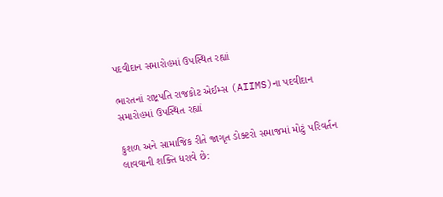પદવીદાન સમારોહમાં ઉપસ્થિત રહ્યાં

ભારતનાં રાષ્ટ્રપતિ રાજકોટ એઈમ્સ (AIIMS)ના પદવીદાન સમારોહમાં ઉપસ્થિત રહ્યાં

કુશળ અને સામાજિક રીતે જાગૃત ડોક્ટરો સમાજમાં મોટું પરિવર્તન લાવવાની શક્તિ ધરાવે છે: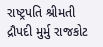રાષ્ટ્રપતિ શ્રીમતી દ્રૌપદી મુર્મુ રાજકોટ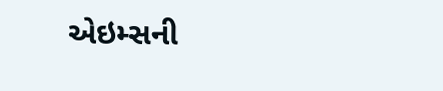એઇમ્સની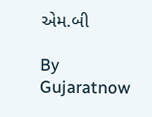એમ.બી

By Gujaratnow